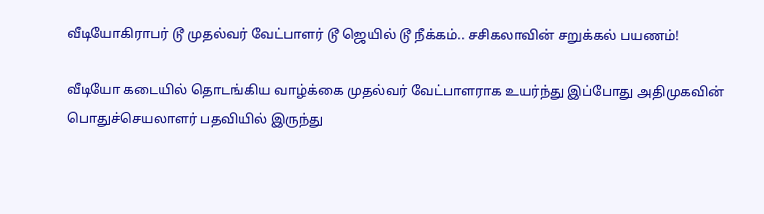வீடியோகிராபர் டூ முதல்வர் வேட்பாளர் டூ ஜெயில் டூ நீக்கம்.. சசிகலாவின் சறுக்கல் பயணம்!

வீடியோ கடையில் தொடங்கிய வாழ்க்கை முதல்வர் வேட்பாளராக உயர்ந்து இப்போது அதிமுகவின் பொதுச்செயலாளர் பதவியில் இருந்து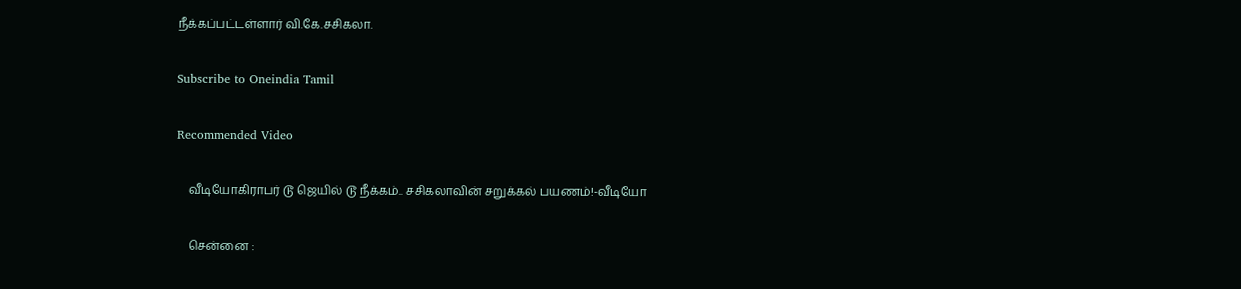நீக்கப்பட்டள்ளார் வி.கே.சசிகலா.

Subscribe to Oneindia Tamil

Recommended Video

    வீடியோகிராபர் டூ ஜெயில் டூ நீக்கம்.. சசிகலாவின் சறுக்கல் பயணம்!-வீடியோ

    சென்னை :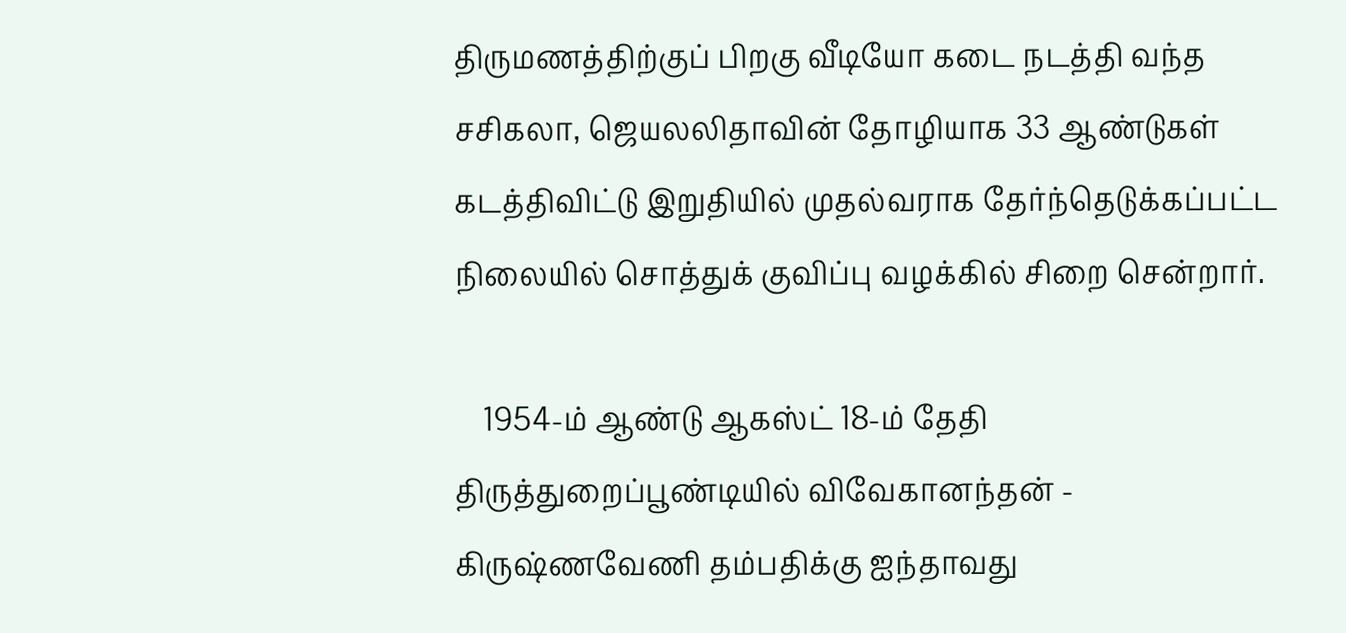திருமணத்திற்குப் பிறகு வீடியோ கடை நடத்தி வந்த சசிகலா, ஜெயலலிதாவின் தோழியாக 33 ஆண்டுகள் கடத்திவிட்டு இறுதியில் முதல்வராக தேர்ந்தெடுக்கப்பட்ட நிலையில் சொத்துக் குவிப்பு வழக்கில் சிறை சென்றார்.

    1954-ம் ஆண்டு ஆகஸ்ட் 18-ம் தேதி திருத்துறைப்பூண்டியில் விவேகானந்தன் - கிருஷ்ணவேணி தம்பதிக்கு ஐந்தாவது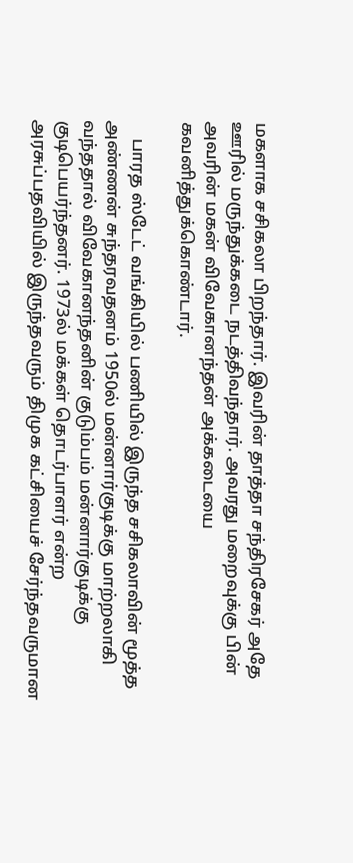மகளாக சசிகலா பிறந்தார். இவரின் தாத்தா சந்திரசேகர் அதே ஊரில் மருந்துக்கடை நடத்திவந்தார். அவரது மறைவுக்கு பின் அவரின் மகன் விவேகானந்தன் அக்கடையை கவனித்துக்கொண்டார்.

    பாரத ஸ்டேட் வங்கியில் பணியில் இருந்த சசிகலாவின் மூத்த அண்ணன் சுந்தரவதனம் 1950ல் மன்னார்குடிக்கு மாற்றலாகி வந்ததால் விவேகானந்தனின் குடும்பம் மன்னார்குடிக்கு குடிபெயர்ந்தனர். 1973ல் மக்கள் தொடர்பாளர் என்ற அரசுப்பதவியில் இருந்தவரும் திமுக கட்சியைச் சேர்ந்தவருமான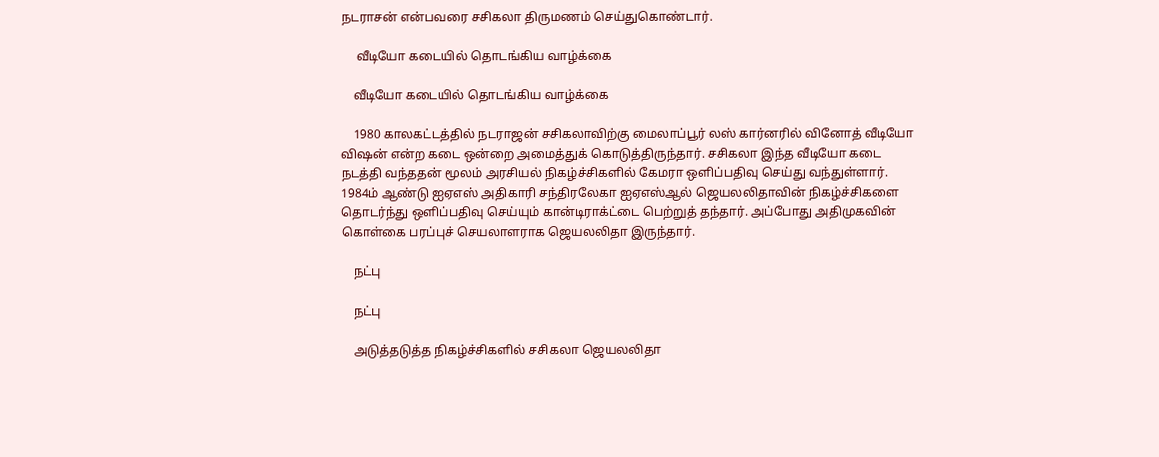நடராசன் என்பவரை சசிகலா திருமணம் செய்துகொண்டார்.

     வீடியோ கடையில் தொடங்கிய வாழ்க்கை

    வீடியோ கடையில் தொடங்கிய வாழ்க்கை

    1980 காலகட்டத்தில் நடராஜன் சசிகலாவிற்கு மைலாப்பூர் லஸ் கார்னரில் வினோத் வீடியோ விஷன் என்ற கடை ஒன்றை அமைத்துக் கொடுத்திருந்தார். சசிகலா இந்த வீடியோ கடை நடத்தி வந்ததன் மூலம் அரசியல் நிகழ்ச்சிகளில் கேமரா ஒளிப்பதிவு செய்து வந்துள்ளார். 1984ம் ஆண்டு ஐஏஎஸ் அதிகாரி சந்திரலேகா ஐஏஎஸ்ஆல் ஜெயலலிதாவின் நிகழ்ச்சிகளை தொடர்ந்து ஒளிப்பதிவு செய்யும் கான்டிராக்ட்டை பெற்றுத் தந்தார். அப்போது அதிமுகவின் கொள்கை பரப்புச் செயலாளராக ஜெயலலிதா இருந்தார்.

    நட்பு

    நட்பு

    அடுத்தடுத்த நிகழ்ச்சிகளில் சசிகலா ஜெயலலிதா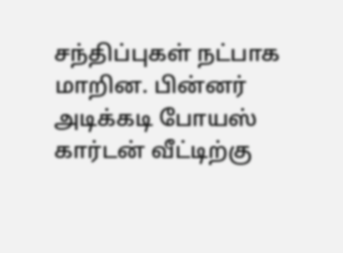சந்திப்புகள் நட்பாக மாறின. பின்னர் அடிக்கடி போயஸ் கார்டன் வீட்டிற்கு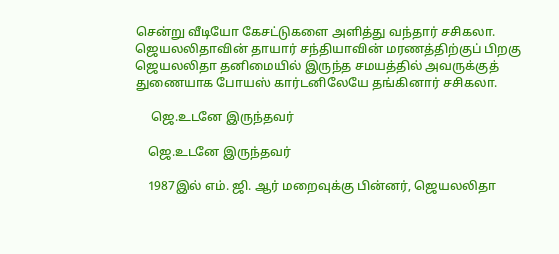சென்று வீடியோ கேசட்டுகளை அளித்து வந்தார் சசிகலா. ஜெயலலிதாவின் தாயார் சந்தியாவின் மரணத்திற்குப் பிறகு ஜெயலலிதா தனிமையில் இருந்த சமயத்தில் அவருக்குத் துணையாக போயஸ் கார்டனிலேயே தங்கினார் சசிகலா.

     ஜெ.உடனே இருந்தவர்

    ஜெ.உடனே இருந்தவர்

    1987இல் எம். ஜி. ஆர் மறைவுக்கு பின்னர், ஜெயலலிதா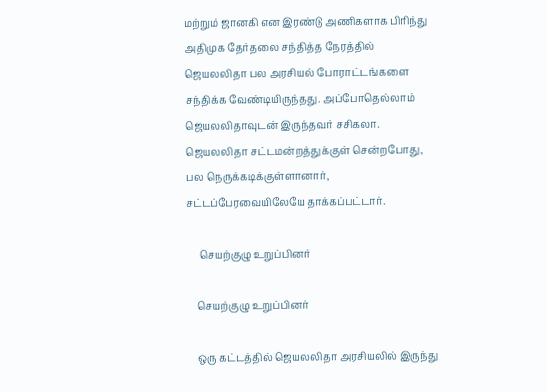மற்றும் ஜானகி என இரண்டு அணிகளாக பிரிந்து அதிமுக தேர்தலை சந்தித்த நேரத்தில் ஜெயலலிதா பல அரசியல் போராட்டங்களை சந்திக்க வேண்டியிருந்தது. அப்போதெல்லாம் ஜெயலலிதாவுடன் இருந்தவர் சசிகலா. ஜெயலலிதா சட்டமன்றத்துக்குள் சென்றபோது, பல நெருக்கடிக்குள்ளானார், சட்டப்பேரவையிலேயே தாக்கப்பட்டார்.

     செயற்குழு உறுப்பினர்

    செயற்குழு உறுப்பினர்

    ஒரு கட்டத்தில் ஜெயலலிதா அரசியலில் இருந்து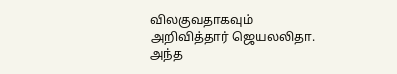விலகுவதாகவும் அறிவித்தார் ஜெயலலிதா. அந்த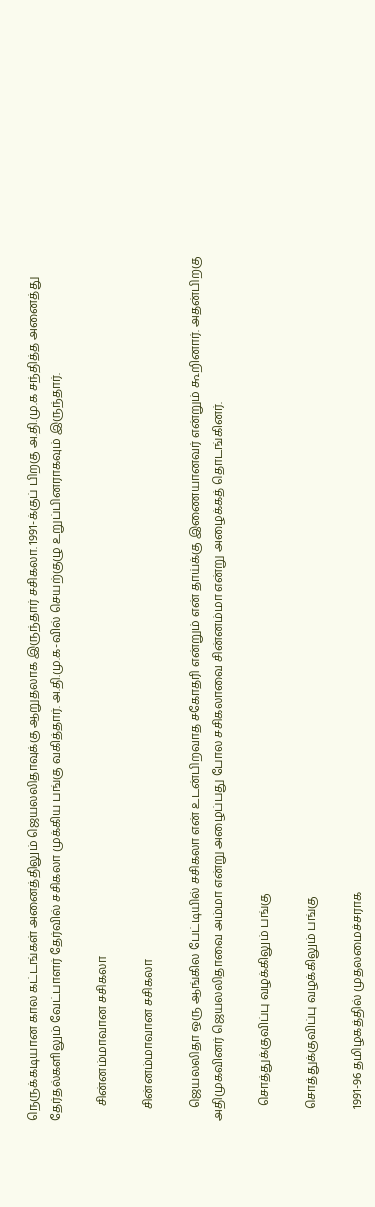நெருக்கடியான கால கட்டங்கள் அனைத்திலும் ஜெயலலிதாவுக்கு ஆறுதலாக இருந்தார் சசிகலா. 1991-க்குப் பிறகு அ.தி.மு.க சந்தித்த அனைத்து தேர்தல்களிலும் வேட்பாளர் தேர்வில் சசிகலா முக்கிய பங்கு வகித்தார். அ.தி.மு.க-வில் செயற்குழு உறுப்பினராகவும் இருந்தார்.

     சின்னம்மாவான சசிகலா

    சின்னம்மாவான சசிகலா

    ஜெயலலிதா ஒரு ஆங்கில பேட்டியில் சசிகலா என் உடன்பிறவாத சகோதரி என்றும் என் தாய்க்கு இணையானவர் என்றும் கூறினார். அதன்பிறகு அதிமுகவினர் ஜெயலலிதாவை அம்மா என்று அழைப்பது போல சசிகலாவை சின்னம்மா என்று அழைக்கத் தொடங்கினர்.

     சொத்துக்குவிப்பு வழக்கிலும் பங்கு

    சொத்துக்குவிப்பு வழக்கிலும் பங்கு

    1991-96 தமிழகத்தில் முதலமைச்சராக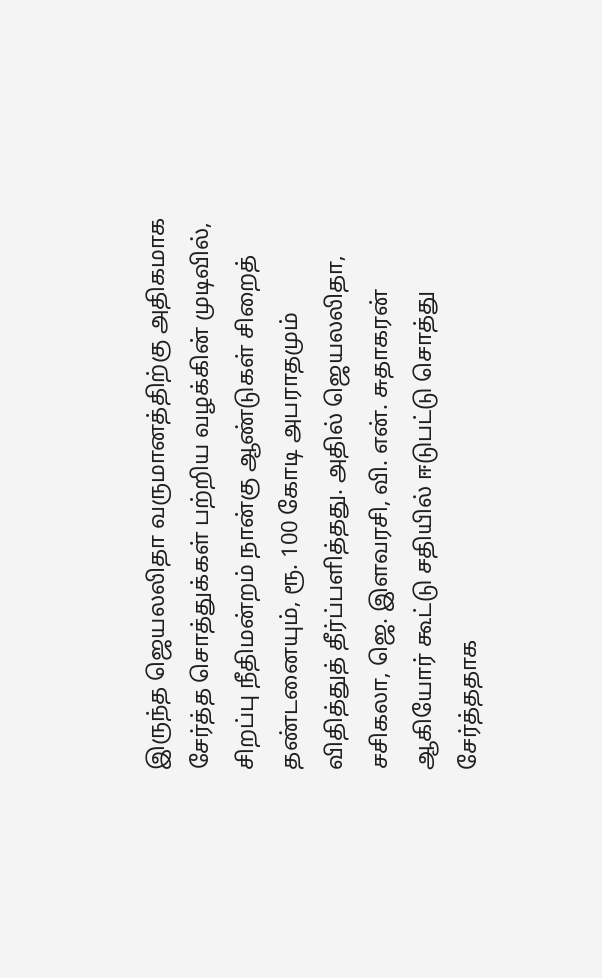இருந்த ஜெயலலிதா வருமானத்திற்கு அதிகமாக சேர்த்த சொத்துக்கள் பற்றிய வழக்கின் முடிவில், சிறப்பு நீதிமன்றம் நான்கு ஆண்டுகள் சிறைத் தண்டனையும், ரூ. 100 கோடி அபராதமும் விதித்துத் தீர்ப்பளித்தது. அதில் ஜெயலலிதா, சசிகலா, ஜெ. இளவரசி, வி. என். சுதாகரன் ஆகியோர் கூட்டு சதியில் ஈடுபட்டு சொத்து சேர்த்ததாக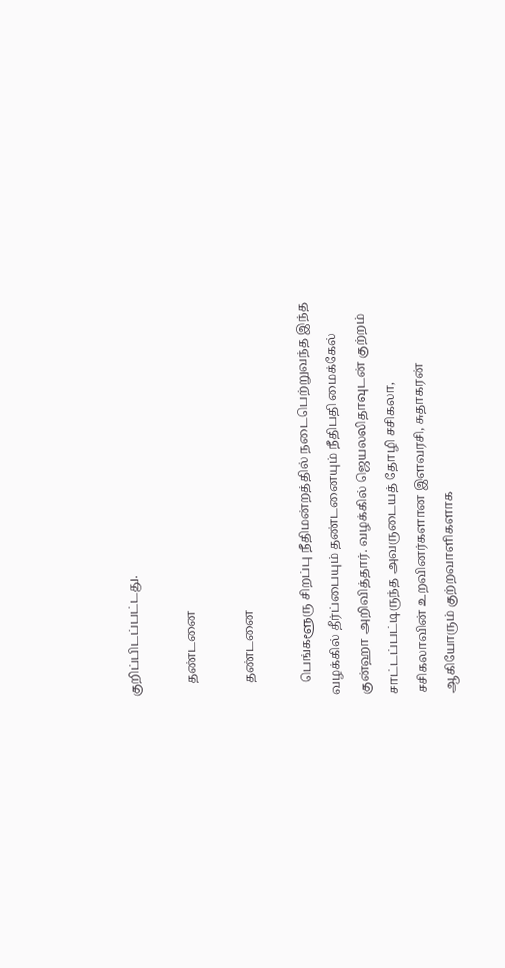குறிப்பிடப்பட்டது.

    தண்டனை

    தண்டனை

    பெங்களூரு சிறப்பு நீதிமன்றத்தில் நடைபெற்றுவந்த இந்த வழக்கில் தீர்ப்பையும் தண்டனையும் நீதிபதி மைக்கேல் குன்ஹா அறிவித்தார். வழக்கில் ஜெயலலிதாவுடன் குற்றம் சாட்டப்பட்டிருந்த அவருடையத் தோழி சசிகலா, சசிகலாவின் உறவினர்களான இளவரசி, சுதாகரன் ஆகியோரும் குற்றவாளிகளாக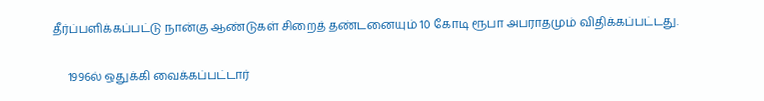தீர்ப்பளிக்கப்பட்டு நான்கு ஆண்டுகள் சிறைத் தண்டனையும் 10 கோடி ரூபா அபராதமும் விதிக்கப்பட்டது.

     1996ல் ஒதுக்கி வைக்கப்பட்டார்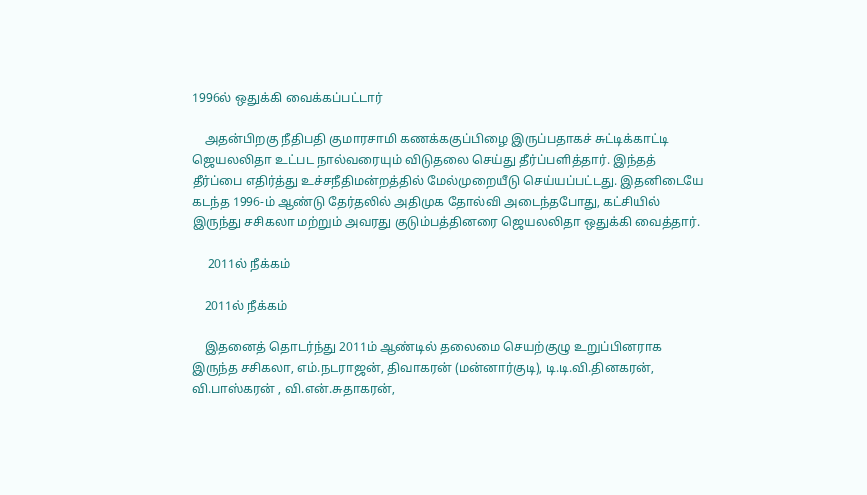1996ல் ஒதுக்கி வைக்கப்பட்டார்

    அதன்பிறகு நீதிபதி குமாரசாமி கணக்ககுப்பிழை இருப்பதாகச் சுட்டிக்காட்டி ஜெயலலிதா உட்பட நால்வரையும் விடுதலை செய்து தீர்ப்பளித்தார். இந்தத் தீர்ப்பை எதிர்த்து உச்சநீதிமன்றத்தில் மேல்முறையீடு செய்யப்பட்டது. இதனிடையே கடந்த 1996-ம் ஆண்டு தேர்தலில் அதிமுக தோல்வி அடைந்தபோது, கட்சியில் இருந்து சசிகலா மற்றும் அவரது குடும்பத்தினரை ஜெயலலிதா ஒதுக்கி வைத்தார்.

     2011ல் நீக்கம்

    2011ல் நீக்கம்

    இதனைத் தொடர்ந்து 2011ம் ஆண்டில் தலைமை செயற்குழு உறுப்பினராக இருந்த சசிகலா, எம்.நடராஜன், திவாகரன் (மன்னார்குடி), டி.டி.வி.தினகரன், வி.பாஸ்கரன் , வி.என்.சுதாகரன்,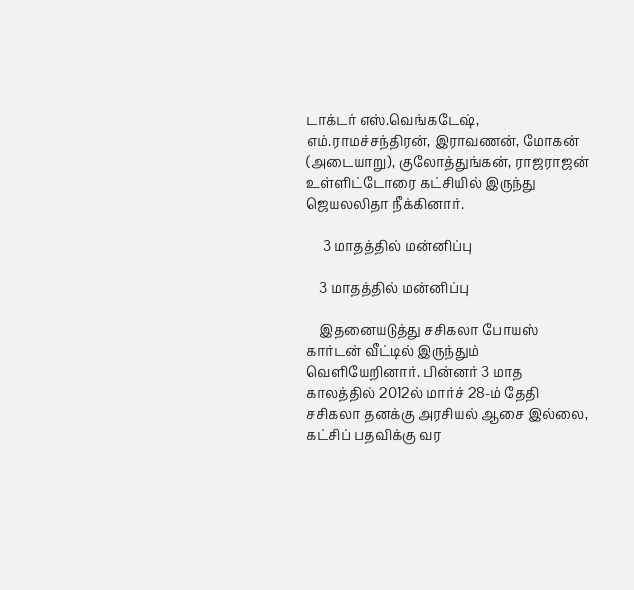டாக்டர் எஸ்.வெங்கடேஷ், எம்.ராமச்சந்திரன், இராவணன், மோகன் (அடையாறு), குலோத்துங்கன், ராஜராஜன் உள்ளிட்டோரை கட்சியில் இருந்து ஜெயலலிதா நீக்கினார்.

     3 மாதத்தில் மன்னிப்பு

    3 மாதத்தில் மன்னிப்பு

    இதனையடுத்து சசிகலா போயஸ் கார்டன் வீட்டில் இருந்தும் வெளியேறினார். பின்னர் 3 மாத காலத்தில் 2012ல் மார்ச் 28-ம் தேதி சசிகலா தனக்கு அரசியல் ஆசை இல்லை, கட்சிப் பதவிக்கு வர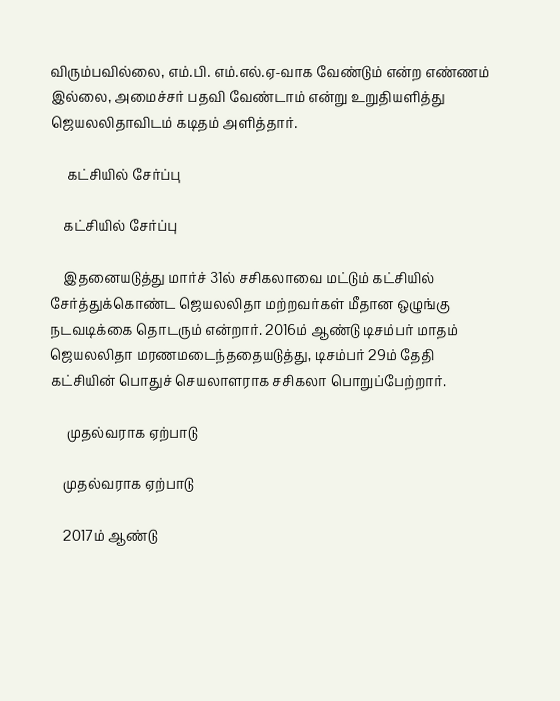விரும்பவில்லை, எம்.பி. எம்.எல்.ஏ-வாக வேண்டும் என்ற எண்ணம் இல்லை, அமைச்சர் பதவி வேண்டாம் என்று உறுதியளித்து ஜெயலலிதாவிடம் கடிதம் அளித்தார்.

     கட்சியில் சேர்ப்பு

    கட்சியில் சேர்ப்பு

    இதனையடுத்து மார்ச் 31ல் சசிகலாவை மட்டும் கட்சியில் சேர்த்துக்கொண்ட ஜெயலலிதா மற்றவர்கள் மீதான ஒழுங்கு நடவடிக்கை தொடரும் என்றார். 2016ம் ஆண்டு டிசம்பர் மாதம் ஜெயலலிதா மரணமடைந்ததையடுத்து, டிசம்பர் 29ம் தேதி கட்சியின் பொதுச் செயலாளராக சசிகலா பொறுப்பேற்றார்.

     முதல்வராக ஏற்பாடு

    முதல்வராக ஏற்பாடு

    2017ம் ஆண்டு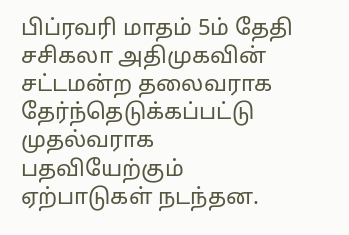பிப்ரவரி மாதம் 5ம் தேதி சசிகலா அதிமுகவின் சட்டமன்ற தலைவராக தேர்ந்தெடுக்கப்பட்டு முதல்வராக பதவியேற்கும் ஏற்பாடுகள் நடந்தன.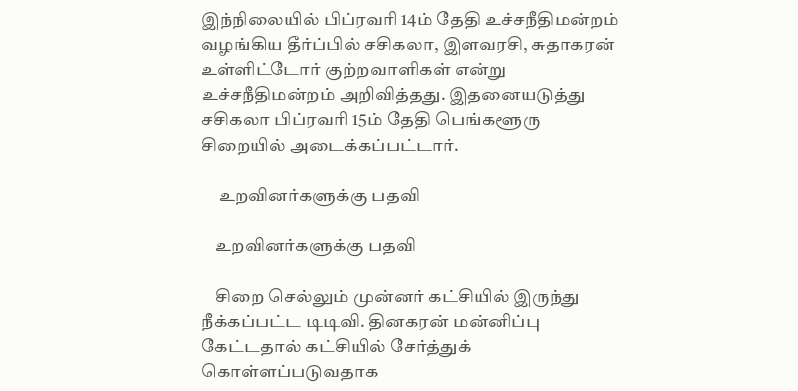இந்நிலையில் பிப்ரவரி 14ம் தேதி உச்சநீதிமன்றம் வழங்கிய தீர்ப்பில் சசிகலா, இளவரசி, சுதாகரன் உள்ளிட்டோர் குற்றவாளிகள் என்று உச்சநீதிமன்றம் அறிவித்தது. இதனையடுத்து சசிகலா பிப்ரவரி 15ம் தேதி பெங்களூரு சிறையில் அடைக்கப்பட்டார்.

     உறவினர்களுக்கு பதவி

    உறவினர்களுக்கு பதவி

    சிறை செல்லும் முன்னர் கட்சியில் இருந்து நீக்கப்பட்ட டிடிவி. தினகரன் மன்னிப்பு கேட்டதால் கட்சியில் சேர்த்துக் கொள்ளப்படுவதாக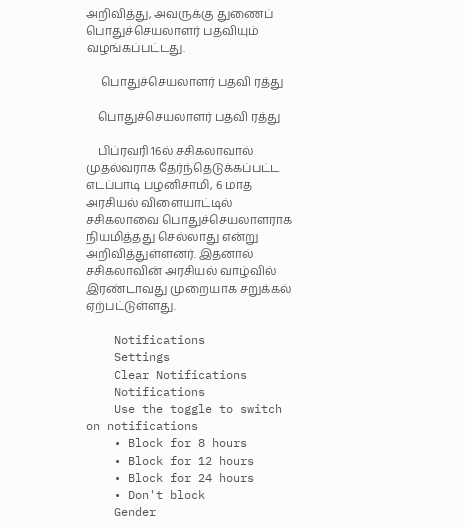அறிவித்து, அவருக்கு துணைப் பொதுச்செயலாளர் பதவியும் வழங்கப்பட்டது.

     பொதுச்செயலாளர் பதவி ரத்து

    பொதுச்செயலாளர் பதவி ரத்து

    பிப்ரவரி 16ல் சசிகலாவால் முதல்வராக தேர்ந்தெடுக்கப்பட்ட எடப்பாடி பழனிசாமி, 6 மாத அரசியல் விளையாட்டில் சசிகலாவை பொதுச்செயலாளராக நியமித்தது செல்லாது என்று அறிவித்துள்ளனர். இதனால் சசிகலாவின் அரசியல் வாழ்வில் இரண்டாவது முறையாக சறுக்கல் ஏற்பட்டுள்ளது.

    Notifications
    Settings
    Clear Notifications
    Notifications
    Use the toggle to switch on notifications
    • Block for 8 hours
    • Block for 12 hours
    • Block for 24 hours
    • Don't block
    Gender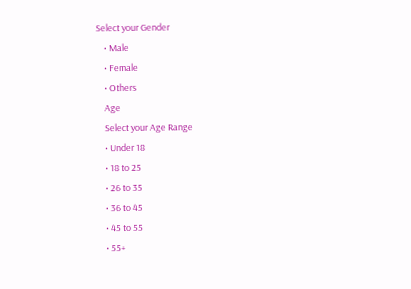Select your Gender
    • Male
    • Female
    • Others
    Age
    Select your Age Range
    • Under 18
    • 18 to 25
    • 26 to 35
    • 36 to 45
    • 45 to 55
    • 55+